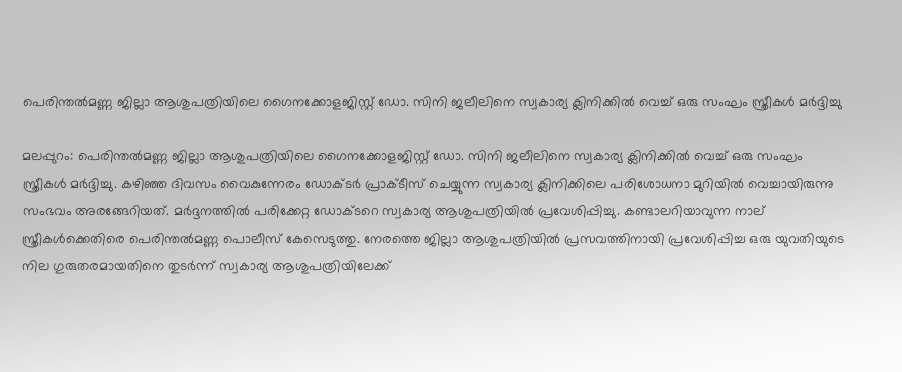പെരിന്തല്‍മണ്ണ ജില്ലാ ആശുപത്രിയിലെ ഗൈനക്കോളജിസ്റ്റ് ഡോ. സിനി ജലീലിനെ സ്വകാര്യ ക്ലിനിക്കില്‍ വെച്ച് ഒരു സംഘം സ്ത്രീകള്‍ മര്‍ദ്ദിച്ചു

മലപ്പുറം: പെരിന്തല്‍മണ്ണ ജില്ലാ ആശുപത്രിയിലെ ഗൈനക്കോളജിസ്റ്റ് ഡോ. സിനി ജലീലിനെ സ്വകാര്യ ക്ലിനിക്കില്‍ വെച്ച് ഒരു സംഘം സ്ത്രീകള്‍ മര്‍ദ്ദിച്ചു. കഴിഞ്ഞ ദിവസം വൈകുന്നേരം ഡോക്ടര്‍ പ്രാക്ടീസ് ചെയ്യുന്ന സ്വകാര്യ ക്ലിനിക്കിലെ പരിശോധനാ മുറിയില്‍ വെച്ചായിരുന്നു സംഭവം അരങ്ങേറിയത്. മര്‍ദ്ദനത്തില്‍ പരിക്കേറ്റ ഡോക്ടറെ സ്വകാര്യ ആശുപത്രിയില്‍ പ്രവേശിപ്പിച്ചു. കണ്ടാലറിയാവുന്ന നാല് സ്ത്രീകള്‍ക്കെതിരെ പെരിന്തല്‍മണ്ണ പൊലീസ് കേസെടുത്തു. നേരത്തെ ജില്ലാ ആശുപത്രിയില്‍ പ്രസവത്തിനായി പ്രവേശിപ്പിച്ച ഒരു യുവതിയുടെ നില ഗുരുതരമായതിനെ തുടര്‍ന്ന് സ്വകാര്യ ആശുപത്രിയിലേക്ക്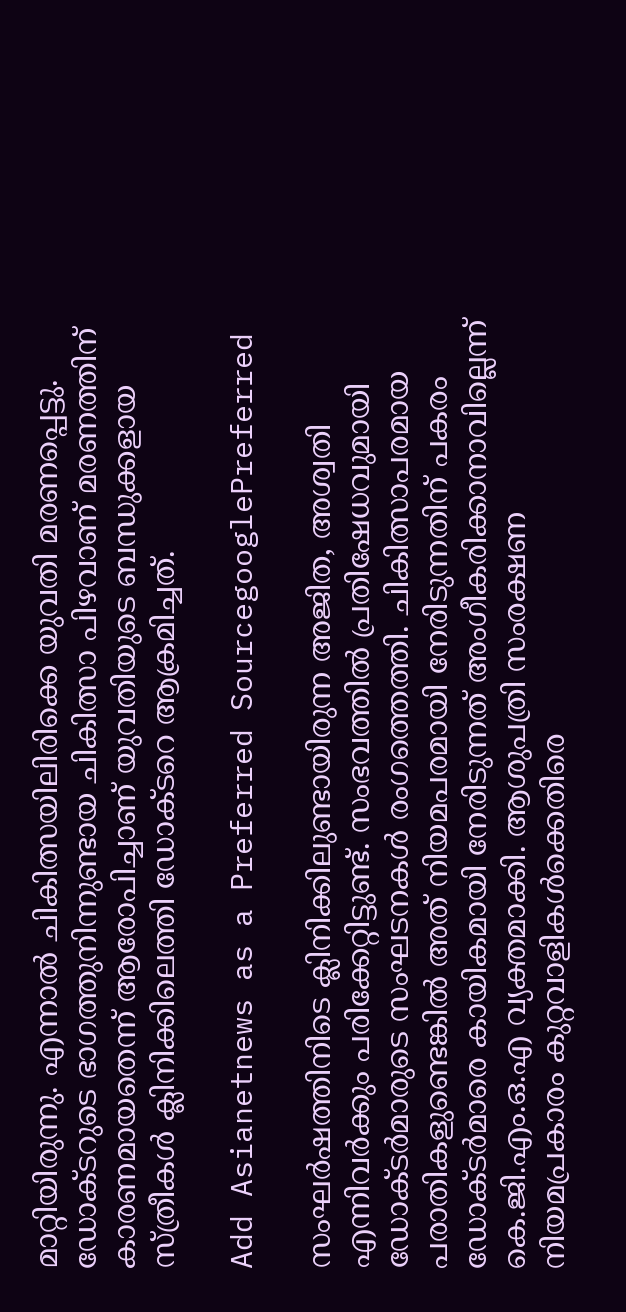മാറ്റിയിരുന്നു. എന്നാല്‍ ചികിത്സയിലിരിക്കെ യുവതി മരണപ്പെട്ടു. ഡോക്ടറുടെ ഭാഗത്തുനിന്നുണ്ടായ ചികിത്സാ പിഴവാണ് മരണത്തിന് കാരണമായതെന്ന് ആരോപിച്ചാണ് യുവതിയുടെ ബന്ധുക്കളായ സ്ത്രീകള്‍ ക്ലിനിക്കിലെത്തി ഡോക്ടറെ ആക്രമിച്ചത്.

Add Asianetnews as a Preferred SourcegooglePreferred

സംഘര്‍ഷത്തിനിടെ ക്ലിനിക്കിലുണ്ടായിരുന്ന അജിത, അശ്വതി എന്നിവര്‍ക്കും പരിക്കേറ്റിട്ടുണ്ട്. സംഭവത്തില്‍ പ്രതിഷേധവുമായി ഡോക്ടര്‍മാരുടെ സംഘടനകള്‍ രംഗത്തെത്തി. ചികിത്സാപരമായ പരാതികളുണ്ടെങ്കില്‍ അത് നിയമപരമായി നേരിടുന്നതിന് പകരം ഡോക്ടര്‍മാരെ കായികമായി നേരിടുന്നത് അംഗീകരിക്കാനാവില്ലെന്ന് കെ.ജി.എം.ഒ.എ വ്യക്തമാക്കി. ആശുപത്രി സംരക്ഷണ നിയമപ്രകാരം കുറ്റവാളികള്‍ക്കെതിരെ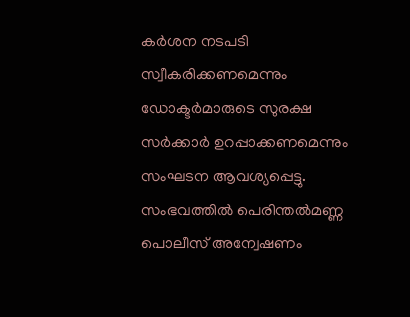കര്‍ശന നടപടി സ്വീകരിക്കണമെന്നും ഡോക്ടര്‍മാരുടെ സുരക്ഷ സര്‍ക്കാര്‍ ഉറപ്പാക്കണമെന്നും സംഘടന ആവശ്യപ്പെട്ടു. സംഭവത്തില്‍ പെരിന്തല്‍മണ്ണ പൊലീസ് അന്വേഷണം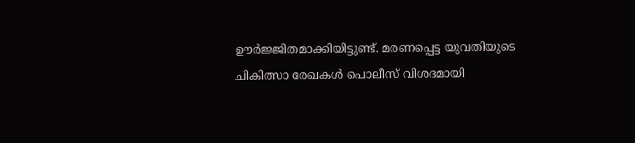ഊര്‍ജ്ജിതമാക്കിയിട്ടുണ്ട്. മരണപ്പെട്ട യുവതിയുടെ ചികിത്സാ രേഖകള്‍ പൊലീസ് വിശദമായി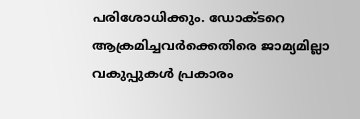പരിശോധിക്കും. ഡോക്ടറെ ആക്രമിച്ചവര്‍ക്കെതിരെ ജാമ്യമില്ലാ വകുപ്പുകള്‍ പ്രകാരം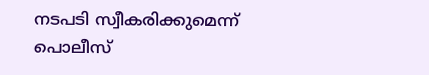നടപടി സ്വീകരിക്കുമെന്ന് പൊലീസ്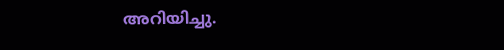അറിയിച്ചു.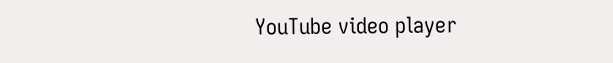YouTube video player